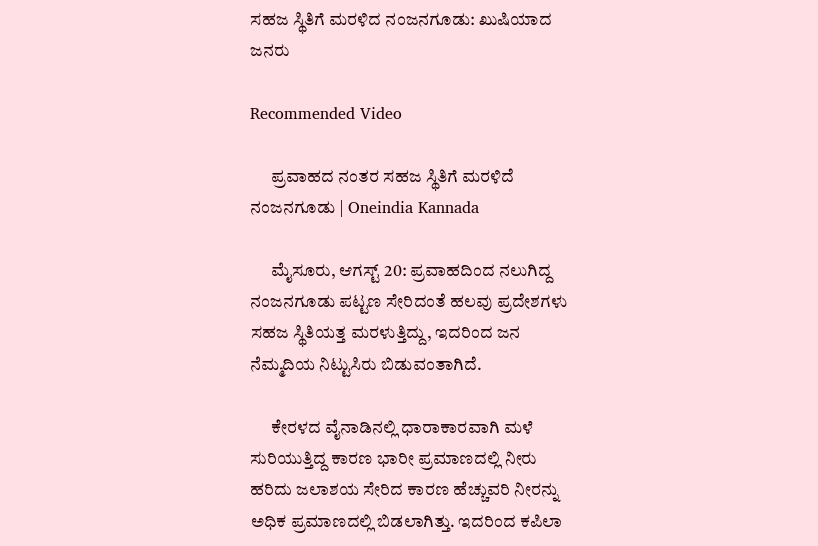ಸಹಜ ಸ್ಥಿತಿಗೆ ಮರಳಿದ ನಂಜನಗೂಡು: ಖುಷಿಯಾದ ಜನರು

Recommended Video

      ಪ್ರವಾಹದ ನಂತರ ಸಹಜ ಸ್ಥಿತಿಗೆ ಮರಳಿದೆ ನಂಜನಗೂಡು | Oneindia Kannada

      ಮೈಸೂರು, ಆಗಸ್ಟ್ 20: ಪ್ರವಾಹದಿಂದ ನಲುಗಿದ್ದ ನಂಜನಗೂಡು ಪಟ್ಟಣ ಸೇರಿದಂತೆ ಹಲವು ಪ್ರದೇಶಗಳು ಸಹಜ ಸ್ಥಿತಿಯತ್ತ ಮರಳುತ್ತಿದ್ದು, ಇದರಿಂದ ಜನ ನೆಮ್ಮದಿಯ ನಿಟ್ಟುಸಿರು ಬಿಡುವಂತಾಗಿದೆ.

      ಕೇರಳದ ವೈನಾಡಿನಲ್ಲಿ ಧಾರಾಕಾರವಾಗಿ ಮಳೆ ಸುರಿಯುತ್ತಿದ್ದ ಕಾರಣ ಭಾರೀ ಪ್ರಮಾಣದಲ್ಲಿ ನೀರು ಹರಿದು ಜಲಾಶಯ ಸೇರಿದ ಕಾರಣ ಹೆಚ್ಚುವರಿ ನೀರನ್ನು ಅಧಿಕ ಪ್ರಮಾಣದಲ್ಲಿ ಬಿಡಲಾಗಿತ್ತು. ಇದರಿಂದ ಕಪಿಲಾ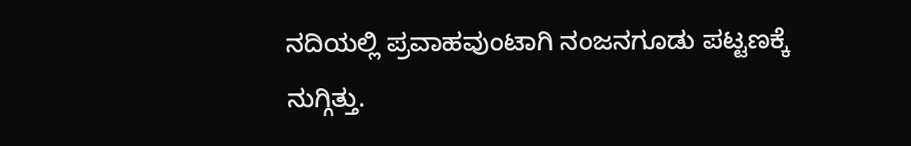ನದಿಯಲ್ಲಿ ಪ್ರವಾಹವುಂಟಾಗಿ ನಂಜನಗೂಡು ಪಟ್ಟಣಕ್ಕೆ ನುಗ್ಗಿತ್ತು.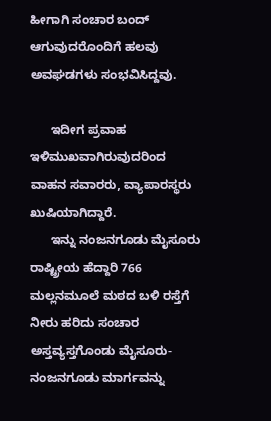ಹೀಗಾಗಿ ಸಂಚಾರ ಬಂದ್ ಆಗುವುದರೊಂದಿಗೆ ಹಲವು ಅವಘಡಗಳು ಸಂಭವಿಸಿದ್ದವು.

      ಇದೀಗ ಪ್ರವಾಹ ಇಳಿಮುಖವಾಗಿರುವುದರಿಂದ ವಾಹನ ಸವಾರರು, ವ್ಯಾಪಾರಸ್ಥರು ಖುಷಿಯಾಗಿದ್ದಾರೆ.
      ಇನ್ನು ನಂಜನಗೂಡು ಮೈಸೂರು ರಾಷ್ಟ್ರೀಯ ಹೆದ್ದಾರಿ 766 ಮಲ್ಲನಮೂಲೆ ಮಠದ ಬಳಿ ರಸ್ತೆಗೆ ನೀರು ಹರಿದು ಸಂಚಾರ ಅಸ್ತವ್ಯಸ್ತಗೊಂಡು ಮೈಸೂರು-ನಂಜನಗೂಡು ಮಾರ್ಗವನ್ನು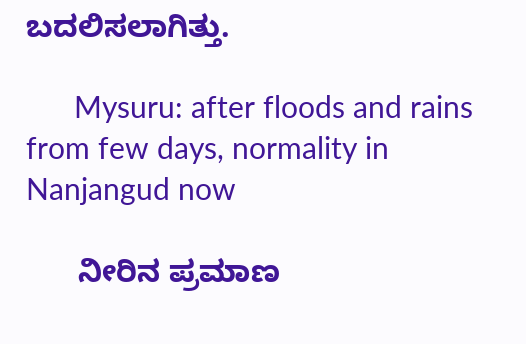ಬದಲಿಸಲಾಗಿತ್ತು.

      Mysuru: after floods and rains from few days, normality in Nanjangud now

      ನೀರಿನ ಪ್ರಮಾಣ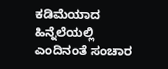ಕಡಿಮೆಯಾದ ಹಿನ್ನೆಲೆಯಲ್ಲಿ ಎಂದಿನಂತೆ ಸಂಚಾರ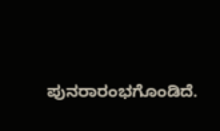ಪುನರಾರಂಭಗೊಂಡಿದೆ.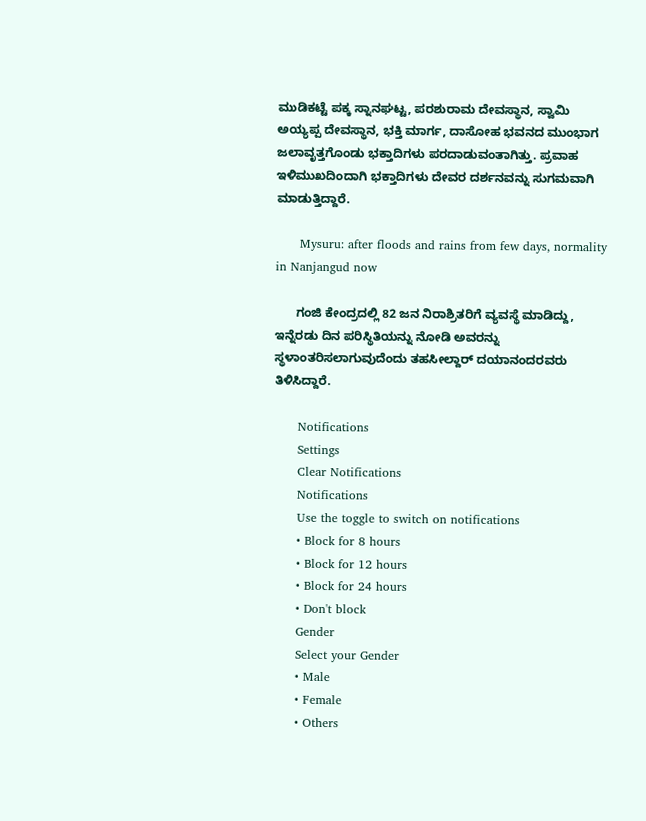ಮುಡಿಕಟ್ಟೆ ಪಕ್ಕ ಸ್ನಾನಘಟ್ಟ, ಪರಶುರಾಮ ದೇವಸ್ಥಾನ, ಸ್ವಾಮಿ ಅಯ್ಯಪ್ಪ ದೇವಸ್ಥಾನ, ಭಕ್ತಿ ಮಾರ್ಗ, ದಾಸೋಹ ಭವನದ ಮುಂಭಾಗ ಜಲಾವೃತ್ತಗೊಂಡು ಭಕ್ತಾದಿಗಳು ಪರದಾಡುವಂತಾಗಿತ್ತು. ಪ್ರವಾಹ ಇಳಿಮುಖದಿಂದಾಗಿ ಭಕ್ತಾದಿಗಳು ದೇವರ ದರ್ಶನವನ್ನು ಸುಗಮವಾಗಿ ಮಾಡುತ್ತಿದ್ದಾರೆ.

      Mysuru: after floods and rains from few days, normality in Nanjangud now

      ಗಂಜಿ ಕೇಂದ್ರದಲ್ಲಿ 82 ಜನ ನಿರಾಶ್ರಿತರಿಗೆ ವ್ಯವಸ್ಥೆ ಮಾಡಿದ್ದು, ಇನ್ನೆರಡು ದಿನ ಪರಿಸ್ಥಿತಿಯನ್ನು ನೋಡಿ ಅವರನ್ನು ಸ್ಥಳಾಂತರಿಸಲಾಗುವುದೆಂದು ತಹಸೀಲ್ದಾರ್ ದಯಾನಂದರವರು ತಿಳಿಸಿದ್ದಾರೆ.

      Notifications
      Settings
      Clear Notifications
      Notifications
      Use the toggle to switch on notifications
      • Block for 8 hours
      • Block for 12 hours
      • Block for 24 hours
      • Don't block
      Gender
      Select your Gender
      • Male
      • Female
      • Others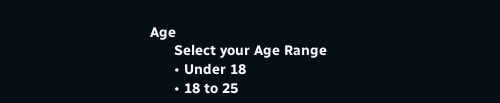Age
      Select your Age Range
      • Under 18
      • 18 to 25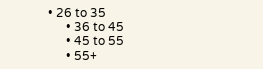• 26 to 35
      • 36 to 45
      • 45 to 55
      • 55+